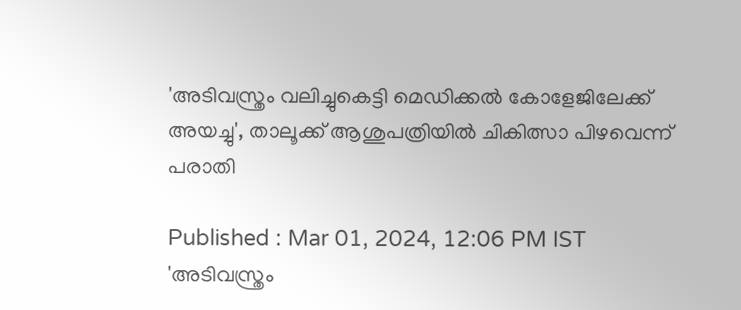'അടിവസ്ത്രം വലിച്ചുകെട്ടി മെഡിക്കൽ കോളേജിലേക്ക് അയച്ചു', താലൂക്ക് ആശുപത്രിയിൽ ചികിത്സാ പിഴവെന്ന് പരാതി

Published : Mar 01, 2024, 12:06 PM IST
'അടിവസ്ത്രം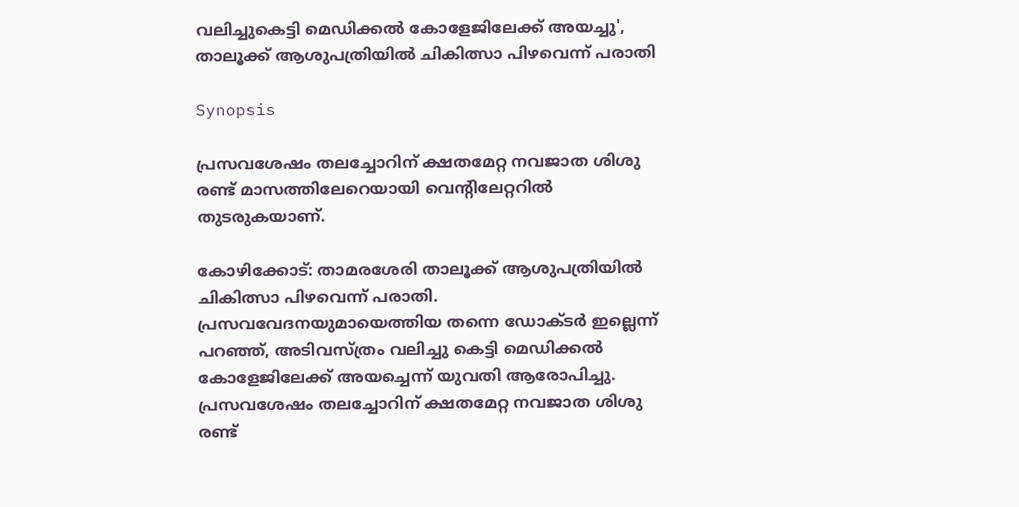വലിച്ചുകെട്ടി മെഡിക്കൽ കോളേജിലേക്ക് അയച്ചു', താലൂക്ക് ആശുപത്രിയിൽ ചികിത്സാ പിഴവെന്ന് പരാതി

Synopsis

പ്രസവശേഷം തലച്ചോറിന് ക്ഷതമേറ്റ നവജാത ശിശു രണ്ട് മാസത്തിലേറെയായി വെന്റിലേറ്ററിൽ തുടരുകയാണ്.

കോഴിക്കോട്: താമരശേരി താലൂക്ക് ആശുപത്രിയിൽ ചികിത്സാ പിഴവെന്ന് പരാതി. പ്രസവവേദനയുമായെത്തിയ തന്നെ ഡോക്ടർ ഇല്ലെന്ന് പറഞ്ഞ്, അടിവസ്ത്രം വലിച്ചു കെട്ടി മെഡിക്കൽ കോളേജിലേക്ക് അയച്ചെന്ന് യുവതി ആരോപിച്ചു. പ്രസവശേഷം തലച്ചോറിന് ക്ഷതമേറ്റ നവജാത ശിശു രണ്ട്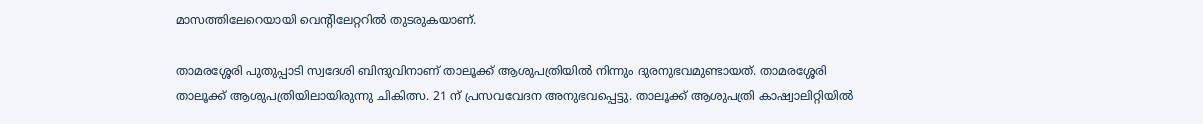മാസത്തിലേറെയായി വെന്റിലേറ്ററിൽ തുടരുകയാണ്.

താമരശ്ശേരി പുതുപ്പാടി സ്വദേശി ബിന്ദുവിനാണ് താലൂക്ക് ആശുപത്രിയിൽ നിന്നും ദുരനുഭവമുണ്ടായത്. താമരശ്ശേരി താലൂക്ക് ആശുപത്രിയിലായിരുന്നു ചികിത്സ. 21 ന് പ്രസവവേദന അനുഭവപ്പെട്ടു. താലൂക്ക് ആശുപത്രി കാഷ്വാലിറ്റിയിൽ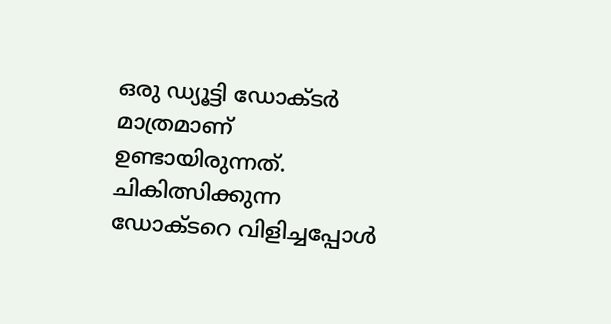ഒരു ഡ്യൂട്ടി ഡോക്ടർ മാത്രമാണ് ഉണ്ടായിരുന്നത്. ചികിത്സിക്കുന്ന ഡോക്ടറെ വിളിച്ചപ്പോൾ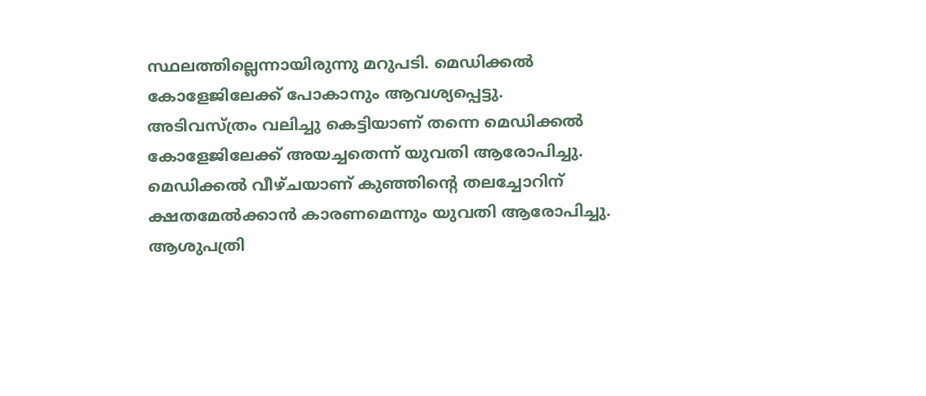സ്ഥലത്തില്ലെന്നായിരുന്നു മറുപടി. മെഡിക്കൽ കോളേജിലേക്ക് പോകാനും ആവശ്യപ്പെട്ടു.  അടിവസ്ത്രം വലിച്ചു കെട്ടിയാണ് തന്നെ മെഡിക്കൽ കോളേജിലേക്ക് അയച്ചതെന്ന് യുവതി ആരോപിച്ചു. മെഡിക്കൽ വീഴ്ചയാണ് കുഞ്ഞിന്റെ തലച്ചോറിന് ക്ഷതമേൽക്കാൻ കാരണമെന്നും യുവതി ആരോപിച്ചു. ആശുപത്രി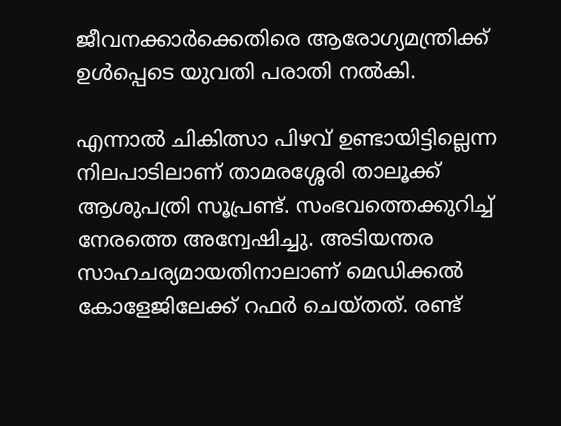ജീവനക്കാർക്കെതിരെ ആരോഗ്യമന്ത്രിക്ക് ഉൾപ്പെടെ യുവതി പരാതി നൽകി.

എന്നാൽ ചികിത്സാ പിഴവ് ഉണ്ടായിട്ടില്ലെന്ന നിലപാടിലാണ് താമരശ്ശേരി താലൂക്ക് ആശുപത്രി സൂപ്രണ്ട്. സംഭവത്തെക്കുറിച്ച് നേരത്തെ അന്വേഷിച്ചു. അടിയന്തര സാഹചര്യമായതിനാലാണ് മെഡിക്കൽ കോളേജിലേക്ക് റഫർ ചെയ്തത്. രണ്ട്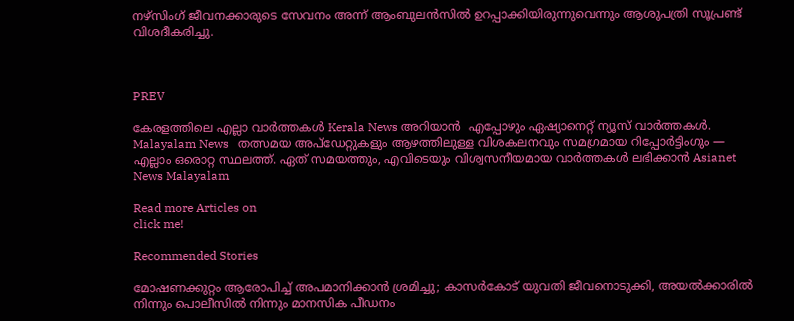നഴ്സിംഗ് ജീവനക്കാരുടെ സേവനം അന്ന് ആംബുലൻസിൽ ഉറപ്പാക്കിയിരുന്നുവെന്നും ആശുപത്രി സൂപ്രണ്ട് വിശദീകരിച്ചു.



PREV

കേരളത്തിലെ എല്ലാ വാർത്തകൾ Kerala News അറിയാൻ  എപ്പോഴും ഏഷ്യാനെറ്റ് ന്യൂസ് വാർത്തകൾ.  Malayalam News   തത്സമയ അപ്‌ഡേറ്റുകളും ആഴത്തിലുള്ള വിശകലനവും സമഗ്രമായ റിപ്പോർട്ടിംഗും — എല്ലാം ഒരൊറ്റ സ്ഥലത്ത്. ഏത് സമയത്തും, എവിടെയും വിശ്വസനീയമായ വാർത്തകൾ ലഭിക്കാൻ Asianet News Malayalam

Read more Articles on
click me!

Recommended Stories

മോഷണക്കുറ്റം ആരോപിച്ച് അപമാനിക്കാൻ ശ്രമിച്ചു; കാസര്‍കോട് യുവതി ജീവനൊടുക്കി, അയൽക്കാരിൽ നിന്നും പൊലീസിൽ നിന്നും മാനസിക പീഡനം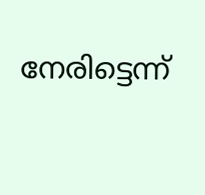നേരിട്ടെന്ന്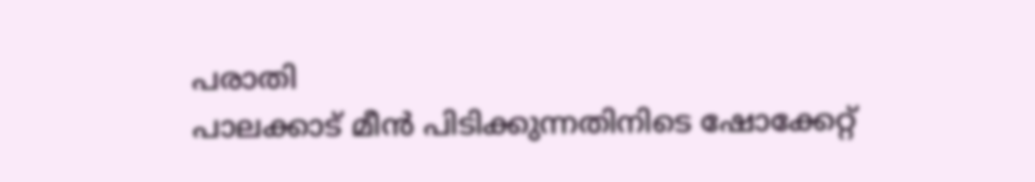പരാതി
പാലക്കാട് മീൻ പിടിക്കുന്നതിനിടെ ഷോക്കേറ്റ്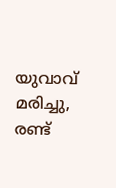യുവാവ് മരിച്ചു, രണ്ട്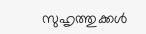സുഹൃത്തുക്കള്‍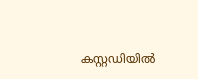കസ്റ്റഡിയിൽ